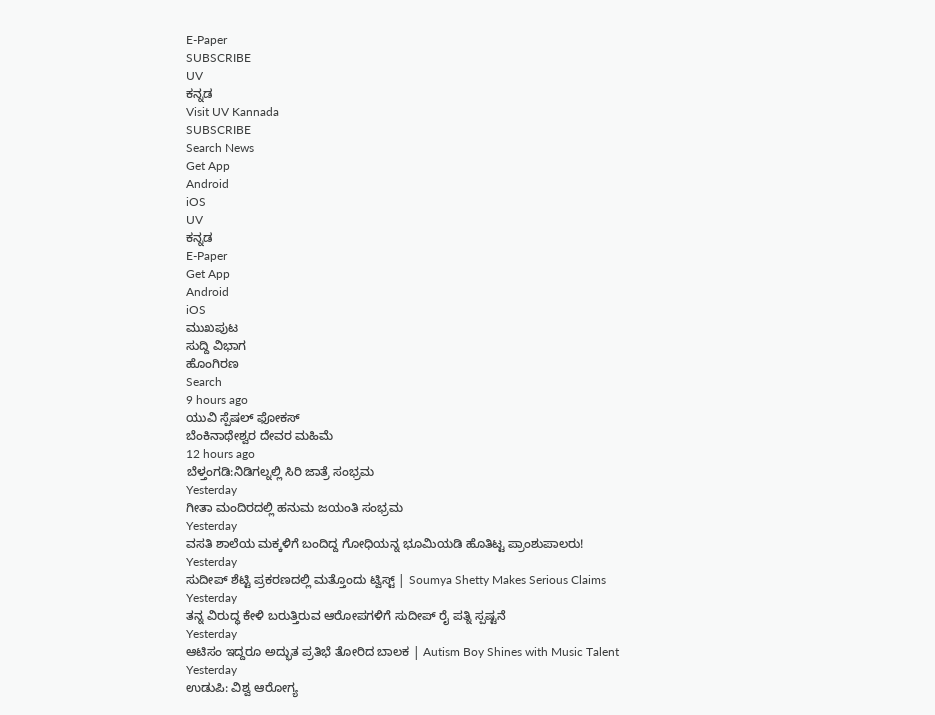E-Paper
SUBSCRIBE
UV
ಕನ್ನಡ
Visit UV Kannada
SUBSCRIBE
Search News
Get App
Android
iOS
UV
ಕನ್ನಡ
E-Paper
Get App
Android
iOS
ಮುಖಪುಟ
ಸುದ್ದಿ ವಿಭಾಗ
ಹೊಂಗಿರಣ
Search
9 hours ago
ಯುವಿ ಸ್ಪೆಷಲ್ ಫೋಕಸ್
ಬೆಂಕಿನಾಥೇಶ್ವರ ದೇವರ ಮಹಿಮೆ
12 hours ago
ಬೆಳ್ತಂಗಡಿ:ನಿಡಿಗಲ್ನಲ್ಲಿ ಸಿರಿ ಜಾತ್ರೆ ಸಂಭ್ರಮ
Yesterday
ಗೀತಾ ಮಂದಿರದಲ್ಲಿ ಹನುಮ ಜಯಂತಿ ಸಂಭ್ರಮ
Yesterday
ವಸತಿ ಶಾಲೆಯ ಮಕ್ಕಳಿಗೆ ಬಂದಿದ್ದ ಗೋಧಿಯನ್ನ ಭೂಮಿಯಡಿ ಹೊತಿಟ್ಟ ಪ್ರಾಂಶುಪಾಲರು!
Yesterday
ಸುದೀಪ್ ಶೆಟ್ಟಿ ಪ್ರಕರಣದಲ್ಲಿ ಮತ್ತೊಂದು ಟ್ವಿಸ್ಟ್ | Soumya Shetty Makes Serious Claims
Yesterday
ತನ್ನ ವಿರುದ್ಧ ಕೇಳಿ ಬರುತ್ತಿರುವ ಆರೋಪಗಳಿಗೆ ಸುದೀಪ್ ರೈ ಪತ್ನಿ ಸ್ಪಷ್ಟನೆ
Yesterday
ಆಟಿಸಂ ಇದ್ದರೂ ಅದ್ಭುತ ಪ್ರತಿಭೆ ತೋರಿದ ಬಾಲಕ | Autism Boy Shines with Music Talent
Yesterday
ಉಡುಪಿ: ವಿಶ್ವ ಆರೋಗ್ಯ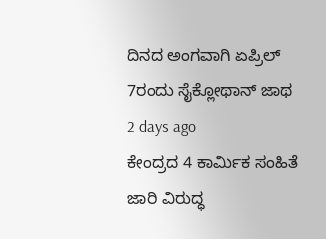ದಿನದ ಅಂಗವಾಗಿ ಏಪ್ರಿಲ್ 7ರಂದು ಸೈಕ್ಲೋಥಾನ್ ಜಾಥ
2 days ago
ಕೇಂದ್ರದ 4 ಕಾರ್ಮಿಕ ಸಂಹಿತೆ ಜಾರಿ ವಿರುದ್ಧ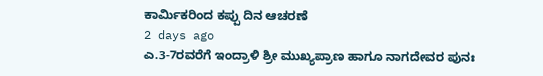ಕಾರ್ಮಿಕರಿಂದ ಕಪ್ಪು ದಿನ ಆಚರಣೆ
2 days ago
ಎ.3-7ರವರೆಗೆ ಇಂದ್ರಾಳಿ ಶ್ರೀ ಮುಖ್ಯಪ್ರಾಣ ಹಾಗೂ ನಾಗದೇವರ ಪುನಃ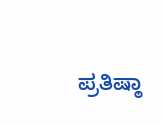ಪ್ರತಿಷ್ಠಾ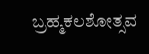ಬ್ರಹ್ಮಕಲಶೋತ್ಸವ